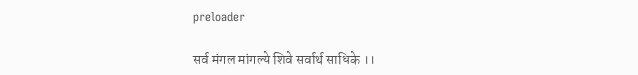preloader

सर्व मंगल मांगल्ये शिवे सर्वार्थ साधिके ।।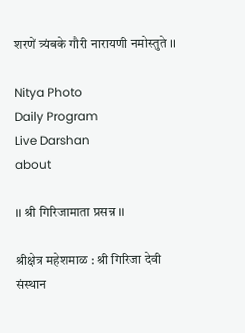शरणें त्र्यंबके गौरी नारायणी नमोस्तुते ।।

Nitya Photo
Daily Program
Live Darshan
about

।। श्री गिरिजामाता प्रसन्न ।।

श्रीक्षेत्र महेशमाळ : श्री गिरिजा देवी संस्थान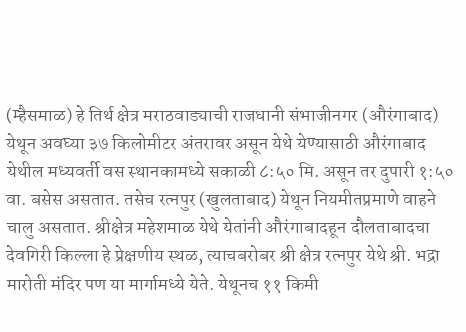(म्हैसमाळ) हे तिर्थ क्षेत्र मराठवाड्याची राजधानी संभाजीनगर (औरंगाबाद) येथून अवघ्या ३७ किलोमीटर अंतरावर असून येथे येण्यासाठी औरंगाबाद येथील मध्यवर्ती वस स्थानकामध्ये सकाळी ८:५० मि. असून तर दुपारी १:५० वा. बसेस असतात. तसेच रत्नपुर (खुलताबाद) येथून नियमीतप्रमाणे वाहने चालु असतात. श्रीक्षेत्र महेशमाळ येथे येतांनी औरंगाबादहून दौलताबादचा देवगिरी किल्ला हे प्रेक्षणीय स्थळ, त्याचबरोबर श्री क्षेत्र रत्नपुर येथे श्री. भद्रा मारोती मंदिर पण या मार्गामध्ये येते. येथूनच ११ किमी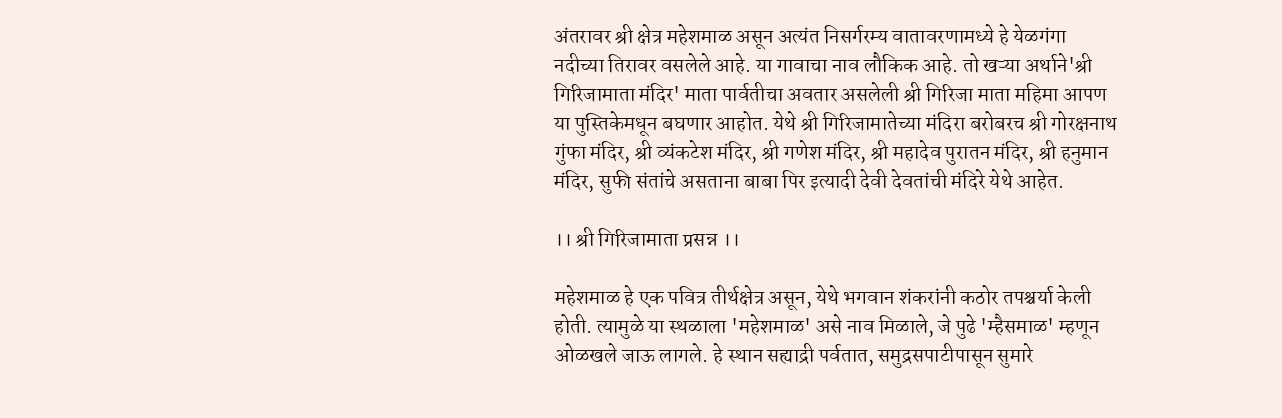अंतरावर श्री क्षेत्र महेशमाळ असून अत्यंत निसर्गरम्य वातावरणामध्ये हे येळगंगा नदीच्या तिरावर वसलेले आहे. या गावाचा नाव लौकिक आहे. तो खऱ्या अर्थाने'श्री गिरिजामाता मंदिर' माता पार्वतीचा अवतार असलेली श्री गिरिजा माता महिमा आपण या पुस्तिकेमधून बघणार आहोत. येथे श्री गिरिजामातेच्या मंदिरा बरोबरच श्री गोरक्षनाथ गुंफा मंदिर, श्री व्यंकटेश मंदिर, श्री गणेश मंदिर, श्री महादेव पुरातन मंदिर, श्री हनुमान मंदिर, सुफी संतांचे असताना बाबा पिर इत्यादी देवी देवतांची मंदिरे येथे आहेत.

।। श्री गिरिजामाता प्रसन्न ।।

महेशमाळ हे एक पवित्र तीर्थक्षेत्र असून, येथे भगवान शंकरांनी कठोर तपश्चर्या केली होती. त्यामुळे या स्थळाला 'महेशमाळ' असे नाव मिळाले, जे पुढे 'म्हैसमाळ' म्हणून ओळखले जाऊ लागले. हे स्थान सह्याद्री पर्वतात, समुद्रसपाटीपासून सुमारे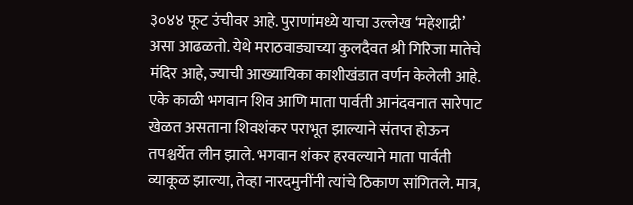३०४४ फूट उंचीवर आहे. पुराणांमध्ये याचा उल्लेख ‘महेशाद्री’ असा आढळतो. येथे मराठवाड्याच्या कुलदैवत श्री गिरिजा मातेचे मंदिर आहे, ज्याची आख्यायिका काशीखंडात वर्णन केलेली आहे. एके काळी भगवान शिव आणि माता पार्वती आनंदवनात सारेपाट खेळत असताना शिवशंकर पराभूत झाल्याने संतप्त होऊन तपश्चर्येत लीन झाले. भगवान शंकर हरवल्याने माता पार्वती व्याकूळ झाल्या, तेव्हा नारदमुनींनी त्यांचे ठिकाण सांगितले. मात्र,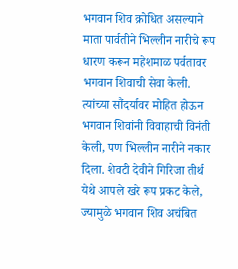भगवान शिव क्रोधित असल्याने माता पार्वतीने भिल्लीन नारीचे रूप धारण करून महेशमाळ पर्वतावर भगवान शिवाची सेवा केली. त्यांच्या सौंदर्यावर मोहित होऊन भगवान शिवांनी विवाहाची विनंती केली, पण भिल्लीन नारीने नकार दिला. शेवटी देवीने गिरिजा तीर्थ येथे आपले खरे रूप प्रकट केले, ज्यामुळे भगवान शिव अचंबित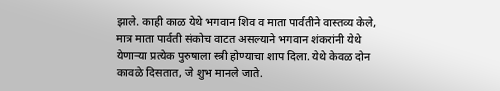झाले. काही काळ येथे भगवान शिव व माता पार्वतीने वास्तव्य केले, मात्र माता पार्वती संकोच वाटत असल्याने भगवान शंकरांनी येथे येणाऱ्या प्रत्येक पुरुषाला स्त्री होण्याचा शाप दिला. येथे केवळ दोन कावळे दिसतात, जे शुभ मानले जाते.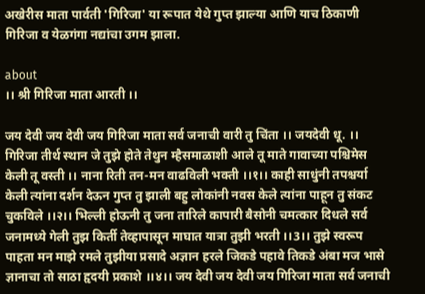अखेरीस माता पार्वती 'गिरिजा' या रूपात येथे गुप्त झाल्या आणि याच ठिकाणी गिरिजा व येळगंगा नद्यांचा उगम झाला.

about
।। श्री गिरिजा माता आरती ।।

जय देवी जय देवी जय गिरिजा माता सर्व जनाची वारी तु चिंता ।। जयदेवी धू. ।। गिरिजा तीर्थ स्थान जे तुझे होते तेथुन म्हैसमाळाशी आले तू माते गावाच्या पश्चिमेस केली तू वस्ती ।। नाना रिती तन-मन वाढविली भक्ती ।।१।। काही साधुंनी तपश्चर्या केली त्यांना दर्शन देऊन गुप्त तु झाली बहु लोकांनी नवस केले त्यांना पाहून तु संकट चुकविले ।।२।। भिल्ली होऊनी तु जना तारिले कापारी बैसोनी चमत्कार दिधले सर्व जनामध्ये गेली तुझ किर्ती तेव्हापासून माघात यात्रा तुझी भरती ।।3।। तुझे स्वरूप पाहता मन माझे रमले तुझीया प्रसादे अज्ञान हरले जिकडे पहावे तिकडे अंबा मज भासे ज्ञानाचा तो साठा हृदयी प्रकाशे ।।४।। जय देवी जय देवी जय गिरिजा माता सर्व जनाची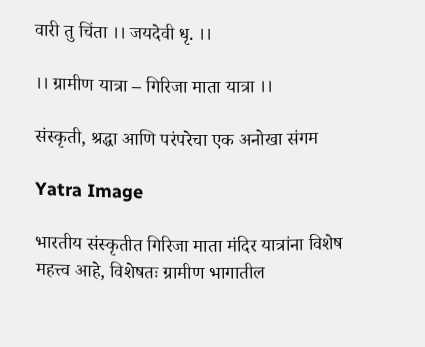वारी तु चिंता ।। जयदेवी धृ. ।।

।। ग्रामीण यात्रा – गिरिजा माता यात्रा ।।

संस्कृती, श्रद्धा आणि परंपरेचा एक अनोखा संगम

Yatra Image

भारतीय संस्कृतीत गिरिजा माता मंदिर यात्रांना विशेष महत्त्व आहे, विशेषतः ग्रामीण भागातील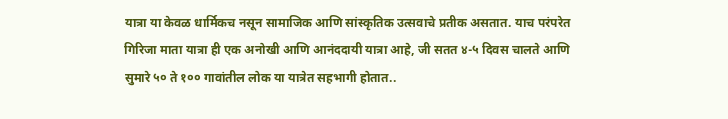यात्रा या केवळ धार्मिकच नसून सामाजिक आणि सांस्कृतिक उत्सवाचे प्रतीक असतात. याच परंपरेत गिरिजा माता यात्रा ही एक अनोखी आणि आनंददायी यात्रा आहे, जी सतत ४-५ दिवस चालते आणि सुमारे ५० ते १०० गावांतील लोक या यात्रेत सहभागी होतात..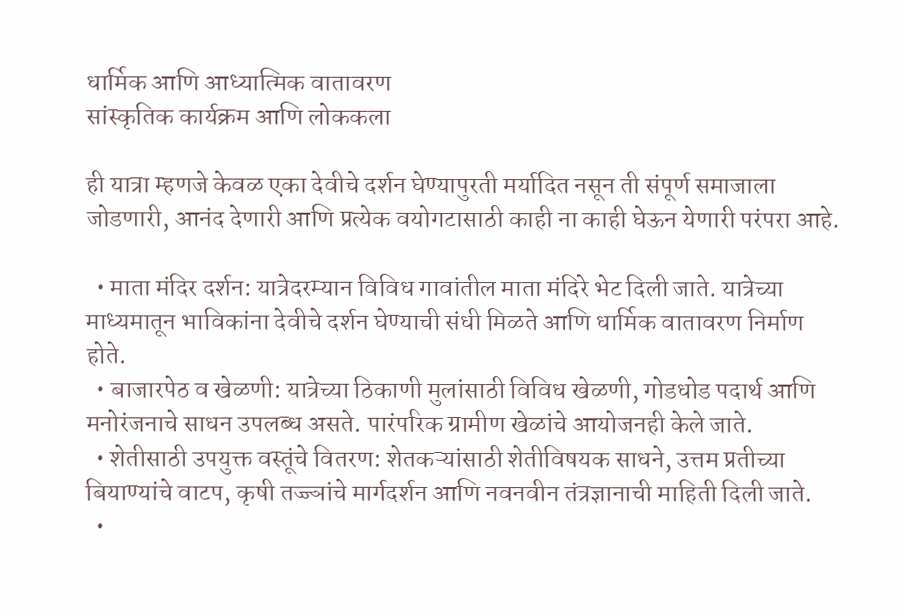धार्मिक आणि आध्यात्मिक वातावरण
सांस्कृतिक कार्यक्रम आणि लोककला

ही यात्रा म्हणजे केवळ एका देवीचे दर्शन घेण्यापुरती मर्यादित नसून ती संपूर्ण समाजाला जोडणारी, आनंद देणारी आणि प्रत्येक वयोगटासाठी काही ना काही घेऊन येणारी परंपरा आहे.

  • माता मंदिर दर्शन: यात्रेदरम्यान विविध गावांतील माता मंदिरे भेट दिली जाते. यात्रेच्या माध्यमातून भाविकांना देवीचे दर्शन घेण्याची संधी मिळते आणि धार्मिक वातावरण निर्माण होते.
  • बाजारपेठ व खेळणी: यात्रेच्या ठिकाणी मुलांसाठी विविध खेळणी, गोडधोड पदार्थ आणि मनोरंजनाचे साधन उपलब्ध असते. पारंपरिक ग्रामीण खेळांचे आयोजनही केले जाते.
  • शेतीसाठी उपयुक्त वस्तूंचे वितरण: शेतकऱ्यांसाठी शेतीविषयक साधने, उत्तम प्रतीच्या बियाण्यांचे वाटप, कृषी तज्ज्ञांचे मार्गदर्शन आणि नवनवीन तंत्रज्ञानाची माहिती दिली जाते.
  •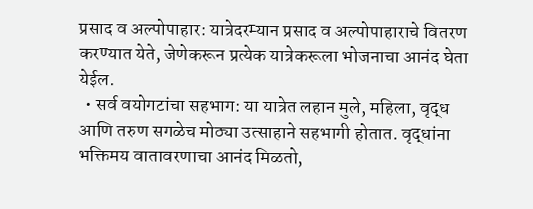प्रसाद व अल्पोपाहार: यात्रेदरम्यान प्रसाद व अल्पोपाहाराचे वितरण करण्यात येते, जेणेकरून प्रत्येक यात्रेकरूला भोजनाचा आनंद घेता येईल.
  • सर्व वयोगटांचा सहभाग: या यात्रेत लहान मुले, महिला, वृद्ध आणि तरुण सगळेच मोठ्या उत्साहाने सहभागी होतात. वृद्धांना भक्तिमय वातावरणाचा आनंद मिळतो,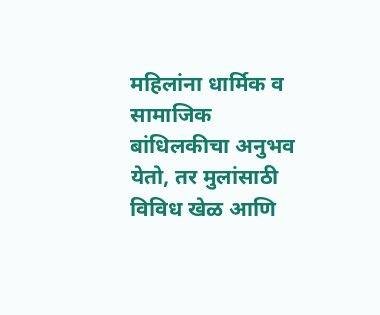महिलांना धार्मिक व सामाजिक बांधिलकीचा अनुभव येतो, तर मुलांसाठी विविध खेळ आणि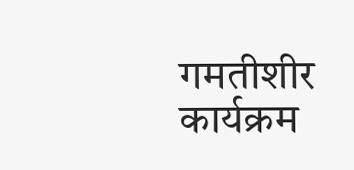गमतीशीर कार्यक्रम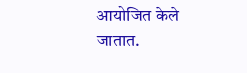आयोजित केले जातात.